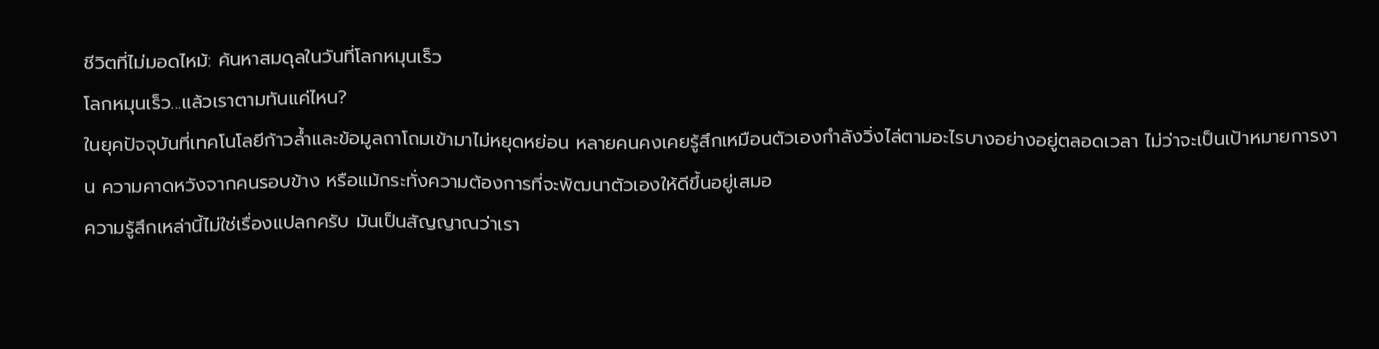ชีวิตที่ไม่มอดไหม้: ค้นหาสมดุลในวันที่โลกหมุนเร็ว
โลกหมุนเร็ว...แล้วเราตามทันแค่ไหน?
ในยุคปัจจุบันที่เทคโนโลยีก้าวล้ำและข้อมูลถาโถมเข้ามาไม่หยุดหย่อน หลายคนคงเคยรู้สึกเหมือนตัวเองกำลังวิ่งไล่ตามอะไรบางอย่างอยู่ตลอดเวลา ไม่ว่าจะเป็นเป้าหมายการงาน ความคาดหวังจากคนรอบข้าง หรือแม้กระทั่งความต้องการที่จะพัฒนาตัวเองให้ดีขึ้นอยู่เสมอ
ความรู้สึกเหล่านี้ไม่ใช่เรื่องแปลกครับ มันเป็นสัญญาณว่าเรา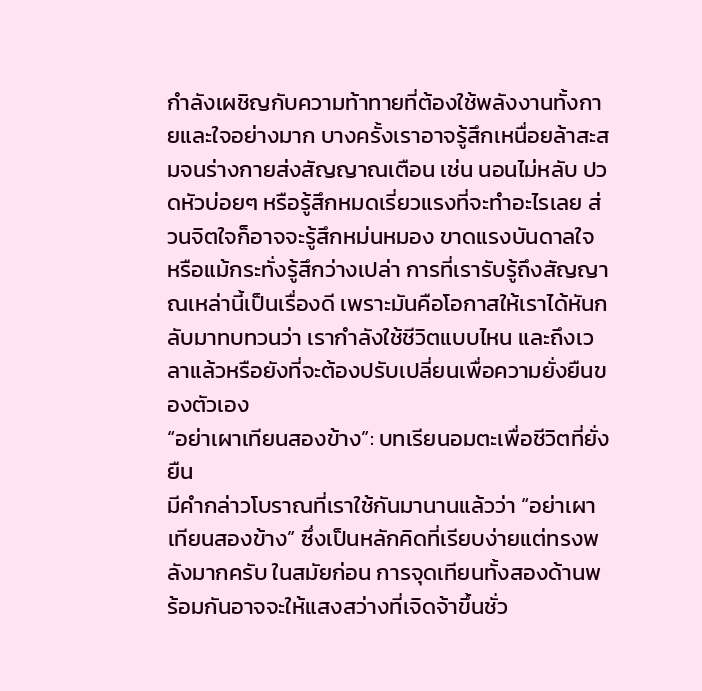กำลังเผชิญกับความท้าทายที่ต้องใช้พลังงานทั้งกายและใจอย่างมาก บางครั้งเราอาจรู้สึกเหนื่อยล้าสะสมจนร่างกายส่งสัญญาณเตือน เช่น นอนไม่หลับ ปวดหัวบ่อยๆ หรือรู้สึกหมดเรี่ยวแรงที่จะทำอะไรเลย ส่วนจิตใจก็อาจจะรู้สึกหม่นหมอง ขาดแรงบันดาลใจ หรือแม้กระทั่งรู้สึกว่างเปล่า การที่เรารับรู้ถึงสัญญาณเหล่านี้เป็นเรื่องดี เพราะมันคือโอกาสให้เราได้หันกลับมาทบทวนว่า เรากำลังใช้ชีวิตแบบไหน และถึงเวลาแล้วหรือยังที่จะต้องปรับเปลี่ยนเพื่อความยั่งยืนของตัวเอง
“อย่าเผาเทียนสองข้าง”: บทเรียนอมตะเพื่อชีวิตที่ยั่งยืน
มีคำกล่าวโบราณที่เราใช้กันมานานแล้วว่า “อย่าเผาเทียนสองข้าง” ซึ่งเป็นหลักคิดที่เรียบง่ายแต่ทรงพลังมากครับ ในสมัยก่อน การจุดเทียนทั้งสองด้านพร้อมกันอาจจะให้แสงสว่างที่เจิดจ้าขึ้นชั่ว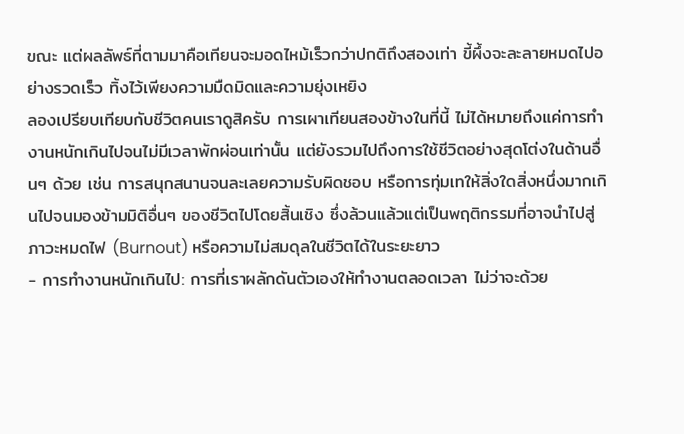ขณะ แต่ผลลัพธ์ที่ตามมาคือเทียนจะมอดไหม้เร็วกว่าปกติถึงสองเท่า ขี้ผึ้งจะละลายหมดไปอย่างรวดเร็ว ทิ้งไว้เพียงความมืดมิดและความยุ่งเหยิง
ลองเปรียบเทียบกับชีวิตคนเราดูสิครับ การเผาเทียนสองข้างในที่นี้ ไม่ได้หมายถึงแค่การทำงานหนักเกินไปจนไม่มีเวลาพักผ่อนเท่านั้น แต่ยังรวมไปถึงการใช้ชีวิตอย่างสุดโต่งในด้านอื่นๆ ด้วย เช่น การสนุกสนานจนละเลยความรับผิดชอบ หรือการทุ่มเทให้สิ่งใดสิ่งหนึ่งมากเกินไปจนมองข้ามมิติอื่นๆ ของชีวิตไปโดยสิ้นเชิง ซึ่งล้วนแล้วแต่เป็นพฤติกรรมที่อาจนำไปสู่ภาวะหมดไฟ (Burnout) หรือความไม่สมดุลในชีวิตได้ในระยะยาว
- การทำงานหนักเกินไป: การที่เราผลักดันตัวเองให้ทำงานตลอดเวลา ไม่ว่าจะด้วย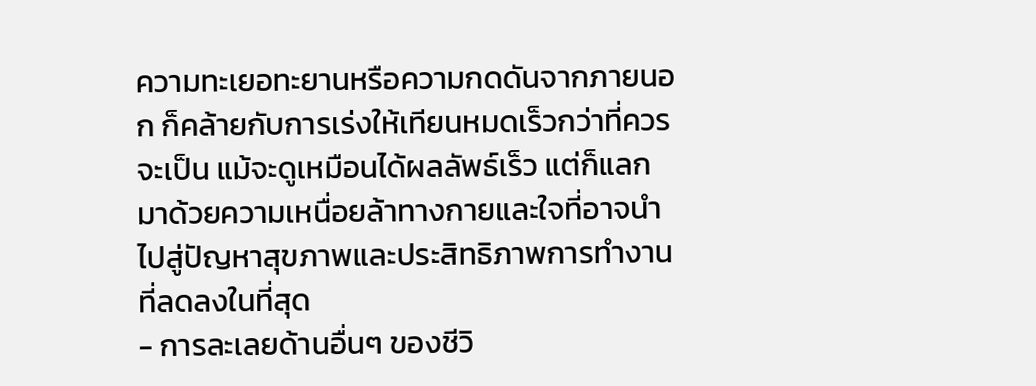ความทะเยอทะยานหรือความกดดันจากภายนอก ก็คล้ายกับการเร่งให้เทียนหมดเร็วกว่าที่ควรจะเป็น แม้จะดูเหมือนได้ผลลัพธ์เร็ว แต่ก็แลกมาด้วยความเหนื่อยล้าทางกายและใจที่อาจนำไปสู่ปัญหาสุขภาพและประสิทธิภาพการทำงานที่ลดลงในที่สุด
- การละเลยด้านอื่นๆ ของชีวิ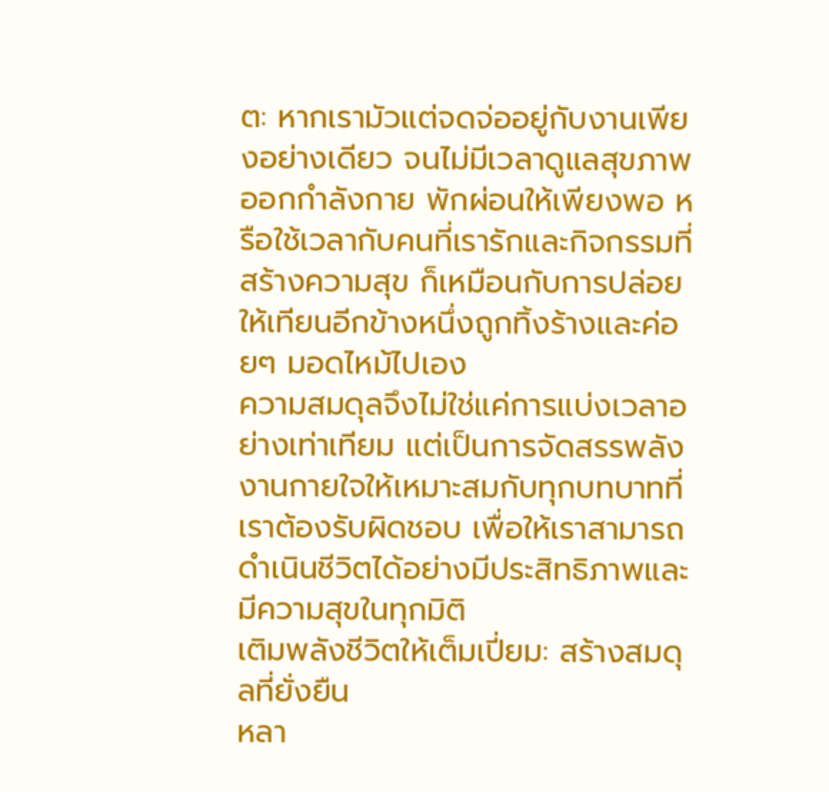ต: หากเรามัวแต่จดจ่ออยู่กับงานเพียงอย่างเดียว จนไม่มีเวลาดูแลสุขภาพ ออกกำลังกาย พักผ่อนให้เพียงพอ หรือใช้เวลากับคนที่เรารักและกิจกรรมที่สร้างความสุข ก็เหมือนกับการปล่อยให้เทียนอีกข้างหนึ่งถูกทิ้งร้างและค่อยๆ มอดไหม้ไปเอง
ความสมดุลจึงไม่ใช่แค่การแบ่งเวลาอย่างเท่าเทียม แต่เป็นการจัดสรรพลังงานกายใจให้เหมาะสมกับทุกบทบาทที่เราต้องรับผิดชอบ เพื่อให้เราสามารถดำเนินชีวิตได้อย่างมีประสิทธิภาพและมีความสุขในทุกมิติ
เติมพลังชีวิตให้เต็มเปี่ยม: สร้างสมดุลที่ยั่งยืน
หลา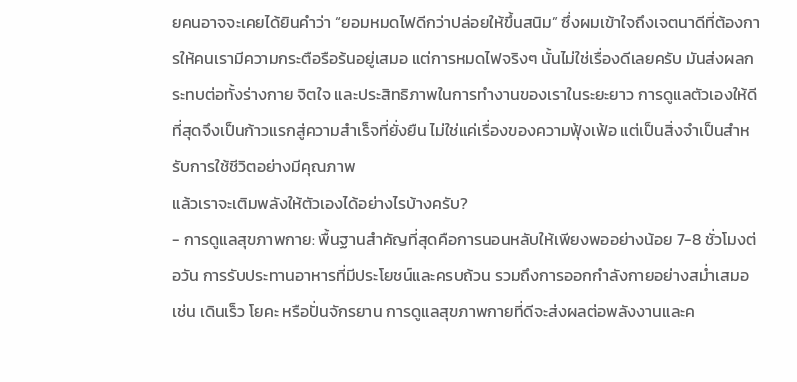ยคนอาจจะเคยได้ยินคำว่า “ยอมหมดไฟดีกว่าปล่อยให้ขึ้นสนิม” ซึ่งผมเข้าใจถึงเจตนาดีที่ต้องการให้คนเรามีความกระตือรือร้นอยู่เสมอ แต่การหมดไฟจริงๆ นั้นไม่ใช่เรื่องดีเลยครับ มันส่งผลกระทบต่อทั้งร่างกาย จิตใจ และประสิทธิภาพในการทำงานของเราในระยะยาว การดูแลตัวเองให้ดีที่สุดจึงเป็นก้าวแรกสู่ความสำเร็จที่ยั่งยืน ไม่ใช่แค่เรื่องของความฟุ้งเฟ้อ แต่เป็นสิ่งจำเป็นสำหรับการใช้ชีวิตอย่างมีคุณภาพ
แล้วเราจะเติมพลังให้ตัวเองได้อย่างไรบ้างครับ?
- การดูแลสุขภาพกาย: พื้นฐานสำคัญที่สุดคือการนอนหลับให้เพียงพออย่างน้อย 7-8 ชั่วโมงต่อวัน การรับประทานอาหารที่มีประโยชน์และครบถ้วน รวมถึงการออกกำลังกายอย่างสม่ำเสมอ เช่น เดินเร็ว โยคะ หรือปั่นจักรยาน การดูแลสุขภาพกายที่ดีจะส่งผลต่อพลังงานและค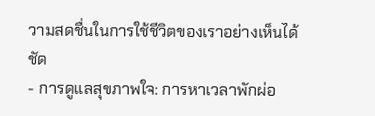วามสดชื่นในการใช้ชีวิตของเราอย่างเห็นได้ชัด
- การดูแลสุขภาพใจ: การหาเวลาพักผ่อ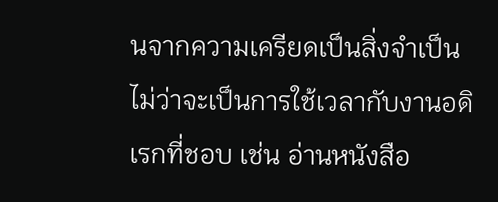นจากความเครียดเป็นสิ่งจำเป็น ไม่ว่าจะเป็นการใช้เวลากับงานอดิเรกที่ชอบ เช่น อ่านหนังสือ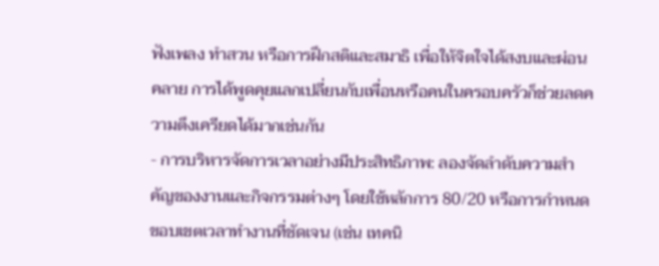ฟังเพลง ทำสวน หรือการฝึกสติและสมาธิ เพื่อให้จิตใจได้สงบและผ่อนคลาย การได้พูดคุยแลกเปลี่ยนกับเพื่อนหรือคนในครอบครัวก็ช่วยลดความตึงเครียดได้มากเช่นกัน
- การบริหารจัดการเวลาอย่างมีประสิทธิภาพ: ลองจัดลำดับความสำคัญของงานและกิจกรรมต่างๆ โดยใช้หลักการ 80/20 หรือการกำหนดขอบเขตเวลาทำงานที่ชัดเจน (เช่น เทคนิ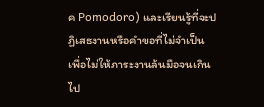ค Pomodoro) และเรียนรู้ที่จะปฏิเสธงานหรือคำขอที่ไม่จำเป็น เพื่อไม่ให้ภาระงานล้นมือจนเกินไป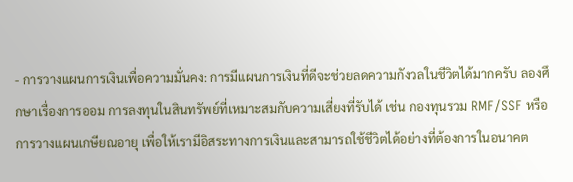- การวางแผนการเงินเพื่อความมั่นคง: การมีแผนการเงินที่ดีจะช่วยลดความกังวลในชีวิตได้มากครับ ลองศึกษาเรื่องการออม การลงทุนในสินทรัพย์ที่เหมาะสมกับความเสี่ยงที่รับได้ เช่น กองทุนรวม RMF/SSF หรือการวางแผนเกษียณอายุ เพื่อให้เรามีอิสระทางการเงินและสามารถใช้ชีวิตได้อย่างที่ต้องการในอนาคต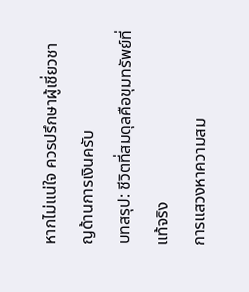หากไม่แน่ใจ ควรปรึกษาผู้เชี่ยวชาญด้านการเงินครับ
บทสรุป: ชีวิตที่สมดุลคือขุมทรัพย์ที่แท้จริง
การแสวงหาความสม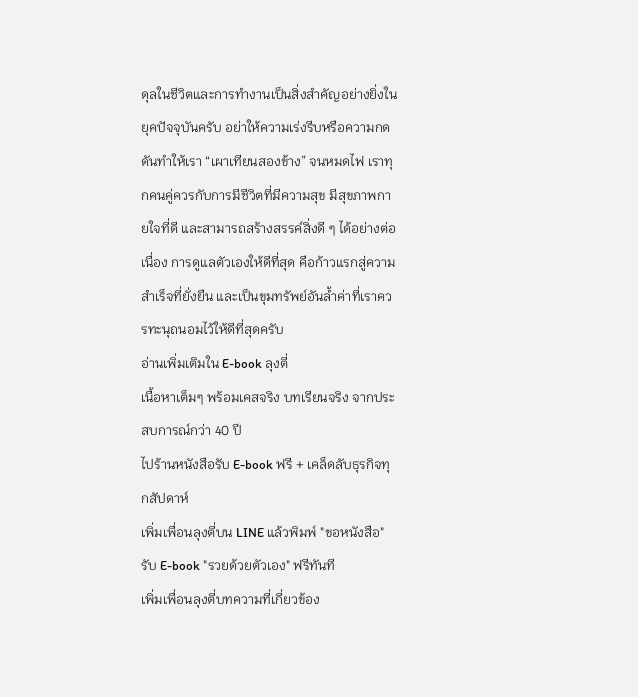ดุลในชีวิตและการทำงานเป็นสิ่งสำคัญอย่างยิ่งในยุคปัจจุบันครับ อย่าให้ความเร่งรีบหรือความกดดันทำให้เรา “เผาเทียนสองข้าง” จนหมดไฟ เราทุกคนคู่ควรกับการมีชีวิตที่มีความสุข มีสุขภาพกายใจที่ดี และสามารถสร้างสรรค์สิ่งดี ๆ ได้อย่างต่อเนื่อง การดูแลตัวเองให้ดีที่สุด คือก้าวแรกสู่ความสำเร็จที่ยั่งยืน และเป็นขุมทรัพย์อันล้ำค่าที่เราควรทะนุถนอมไว้ให้ดีที่สุดครับ
อ่านเพิ่มเติมใน E-book ลุงตี่
เนื้อหาเต็มๆ พร้อมเคสจริง บทเรียนจริง จากประสบการณ์กว่า 40 ปี
ไปร้านหนังสือรับ E-book ฟรี + เคล็ดลับธุรกิจทุกสัปดาห์
เพิ่มเพื่อนลุงตี่บน LINE แล้วพิมพ์ "ขอหนังสือ" รับ E-book "รวยด้วยตัวเอง" ฟรีทันที
เพิ่มเพื่อนลุงตี่บทความที่เกี่ยวข้อง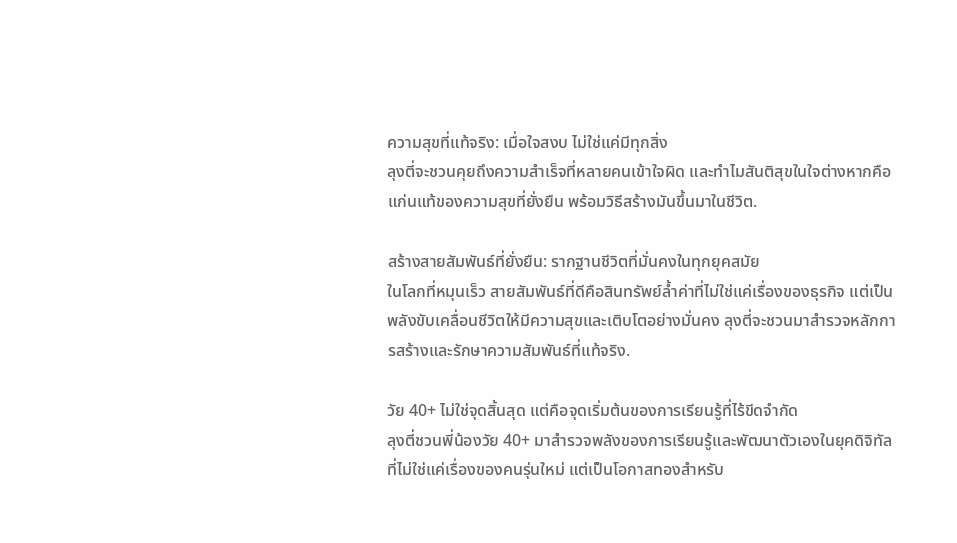ความสุขที่แท้จริง: เมื่อใจสงบ ไม่ใช่แค่มีทุกสิ่ง
ลุงตี่จะชวนคุยถึงความสำเร็จที่หลายคนเข้าใจผิด และทำไมสันติสุขในใจต่างหากคือแก่นแท้ของความสุขที่ยั่งยืน พร้อมวิธีสร้างมันขึ้นมาในชีวิต.

สร้างสายสัมพันธ์ที่ยั่งยืน: รากฐานชีวิตที่มั่นคงในทุกยุคสมัย
ในโลกที่หมุนเร็ว สายสัมพันธ์ที่ดีคือสินทรัพย์ล้ำค่าที่ไม่ใช่แค่เรื่องของธุรกิจ แต่เป็นพลังขับเคลื่อนชีวิตให้มีความสุขและเติบโตอย่างมั่นคง ลุงตี่จะชวนมาสำรวจหลักการสร้างและรักษาความสัมพันธ์ที่แท้จริง.

วัย 40+ ไม่ใช่จุดสิ้นสุด แต่คือจุดเริ่มต้นของการเรียนรู้ที่ไร้ขีดจำกัด
ลุงตี่ชวนพี่น้องวัย 40+ มาสำรวจพลังของการเรียนรู้และพัฒนาตัวเองในยุคดิจิทัล ที่ไม่ใช่แค่เรื่องของคนรุ่นใหม่ แต่เป็นโอกาสทองสำหรับ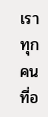เราทุกคนที่อ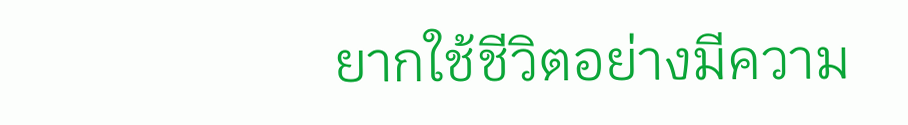ยากใช้ชีวิตอย่างมีความ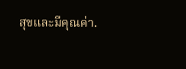สุขและมีคุณค่า.